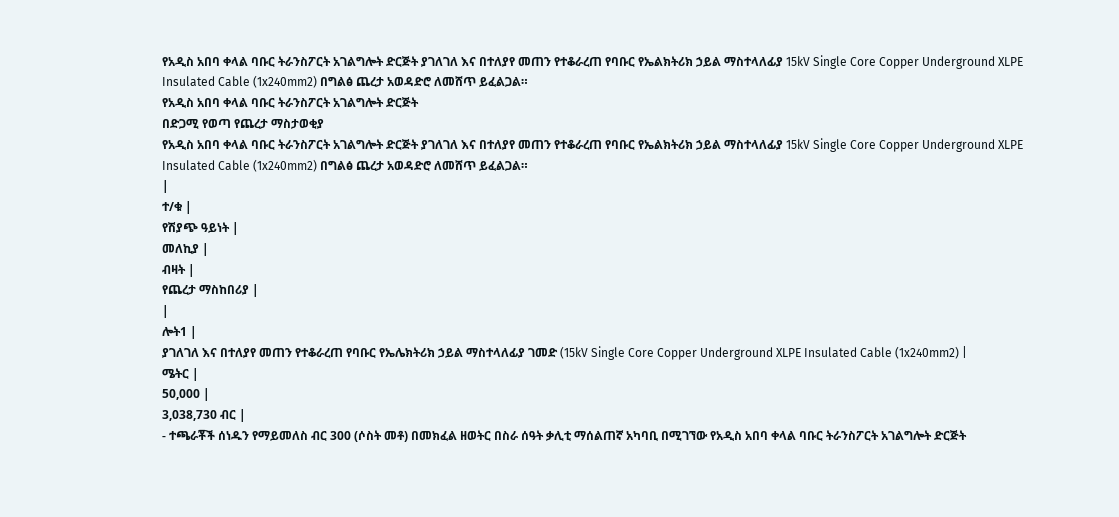የአዲስ አበባ ቀላል ባቡር ትራንስፖርት አገልግሎት ድርጅት ያገለገለ እና በተለያየ መጠን የተቆራረጠ የባቡር የኤልክትሪክ ኃይል ማስተላለፊያ 15kV Single Core Copper Underground XLPE Insulated Cable (1x240mm2) በግልፅ ጨረታ አወዳድሮ ለመሸጥ ይፈልጋል።
የአዲስ አበባ ቀላል ባቡር ትራንስፖርት አገልግሎት ድርጅት
በድጋሚ የወጣ የጨረታ ማስታወቂያ
የአዲስ አበባ ቀላል ባቡር ትራንስፖርት አገልግሎት ድርጅት ያገለገለ እና በተለያየ መጠን የተቆራረጠ የባቡር የኤልክትሪክ ኃይል ማስተላለፊያ 15kV Single Core Copper Underground XLPE Insulated Cable (1x240mm2) በግልፅ ጨረታ አወዳድሮ ለመሸጥ ይፈልጋል።
|
ተ/ቁ |
የሽያጭ ዓይነት |
መለኪያ |
ብዛት |
የጨረታ ማስከበሪያ |
|
ሎት1 |
ያገለገለ እና በተለያየ መጠን የተቆራረጠ የባቡር የኤሌክትሪክ ኃይል ማስተላለፊያ ገመድ (15kV Single Core Copper Underground XLPE Insulated Cable (1x240mm2) |
ሜትር |
50,000 |
3,038,730 ብር |
- ተጫራቾች ሰነዱን የማይመለስ ብር 300 (ሶስት መቶ) በመክፈል ዘወትር በስራ ሰዓት ቃሊቲ ማሰልጠኛ አካባቢ በሚገኘው የአዲስ አበባ ቀላል ባቡር ትራንስፖርት አገልግሎት ድርጅት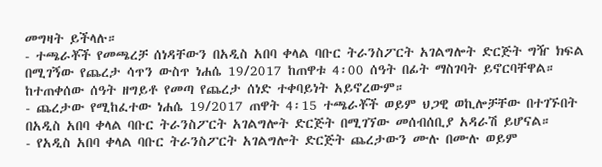መግዛት ይችላሉ።
- ተጫራቾች የመጫረቻ ሰነዳቸውን በአዲስ አበባ ቀላል ባቡር ትራንስፖርት አገልግሎት ድርጅት ግዥ ክፍል በሚገኝው የጨረታ ሳጥን ውስጥ ነሐሴ 19/2017 ከጠዋቱ 4፡00 ሰዓት በፊት ማስገባት ይኖርባቸዋል። ከተጠቀሰው ሰዓት ዘግይቶ የመጣ የጨረታ ሰነድ ተቀባይነት አይኖረውም።
- ጨረታው የሚከፈተው ነሐሴ 19/2017 ጠዋት 4፡15 ተጫራቾች ወይም ህጋዊ ወኪሎቻቸው በተገኙበት በአዲስ አበባ ቀላል ባቡር ትራንስፖርት አገልግሎት ድርጅት በሚገኘው መሰብሰቢያ አዳራሽ ይሆናል።
- የአዲስ አበባ ቀላል ባቡር ትራንስፖርት አገልግሎት ድርጅት ጨረታውን ሙሉ በሙሉ ወይም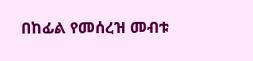በከፊል የመሰረዝ መብቱ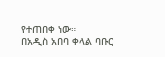የተጠበቀ ነው።
በአዲስ አበባ ቀላል ባቡር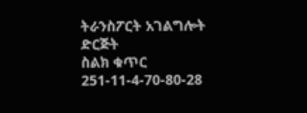ትራንስፖርት አገልግሎት ድርጅት
ስልክ ቁጥር 251-11-4-70-80-28